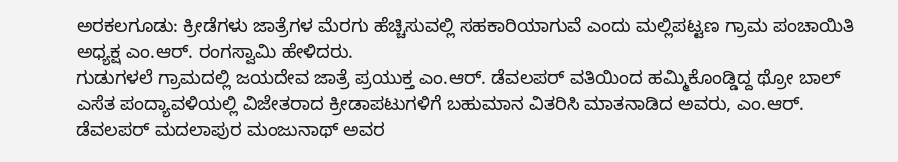ಅರಕಲಗೂಡು: ಕ್ರೀಡೆಗಳು ಜಾತ್ರೆಗಳ ಮೆರಗು ಹೆಚ್ಚಿಸುವಲ್ಲಿ ಸಹಕಾರಿಯಾಗುವೆ ಎಂದು ಮಲ್ಲಿಪಟ್ಟಣ ಗ್ರಾಮ ಪಂಚಾಯಿತಿ ಅಧ್ಯಕ್ಷ ಎಂ.ಆರ್. ರಂಗಸ್ವಾಮಿ ಹೇಳಿದರು.
ಗುಡುಗಳಲೆ ಗ್ರಾಮದಲ್ಲಿ ಜಯದೇವ ಜಾತ್ರೆ ಪ್ರಯುಕ್ತ ಎಂ.ಆರ್. ಡೆವಲಪರ್ ವತಿಯಿಂದ ಹಮ್ಮಿಕೊಂಡ್ಡಿದ್ದ ಥ್ರೋ ಬಾಲ್ ಎಸೆತ ಪಂದ್ಯಾವಳಿಯಲ್ಲಿ ವಿಜೇತರಾದ ಕ್ರೀಡಾಪಟುಗಳಿಗೆ ಬಹುಮಾನ ವಿತರಿಸಿ ಮಾತನಾಡಿದ ಅವರು, ಎಂ.ಆರ್. ಡೆವಲಪರ್ ಮದಲಾಪುರ ಮಂಜುನಾಥ್ ಅವರ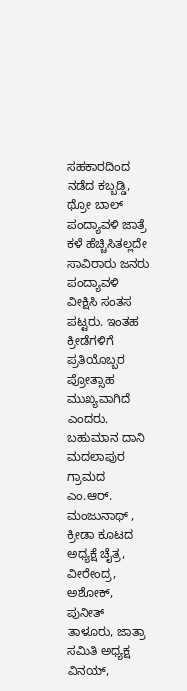ಸಹಕಾರದಿಂದ ನಡೆದ ಕಬ್ಬಡ್ಡಿ, ಥ್ರೋ ಬಾಲ್ ಪಂದ್ಯಾವಳಿ ಜಾತ್ರೆ ಕಳೆ ಹೆಚ್ಚಿಸಿತಲ್ಲದೇ ಸಾವಿರಾರು ಜನರು ಪಂದ್ಯಾವಳಿ ವೀಕ್ಷಿಸಿ ಸಂತಸ ಪಟ್ಟರು. ಇಂತಹ ಕ್ರೀಡೆಗಳಿಗೆ ಪ್ರತಿಯೊಬ್ಬರ ಪ್ರೋತ್ಸಾಹ ಮುಖ್ಯವಾಗಿದೆ ಎಂದರು.
ಬಹುಮಾನ ದಾನಿ ಮದಲಾಪುರ ಗ್ರಾಮದ ಎಂ.ಆರ್. ಮಂಜುನಾಥ್ , ಕ್ರೀಡಾ ಕೂಟದ ಅಧ್ಯಕ್ಷೆ ಚೈತ್ರ, ವೀರೇಂದ್ರ, ಅಶೋಕ್, ಪುನೀತ್ ತಾಳೂರು, ಜಾತ್ರಾ ಸಮಿತಿ ಅಧ್ಯಕ್ಷ ವಿನಯ್,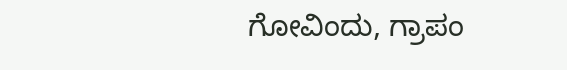ಗೋವಿಂದು, ಗ್ರಾಪಂ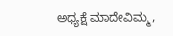ಅಧ್ಯಕ್ಷೆ ಮಾದೇವಿಮ್ಮ,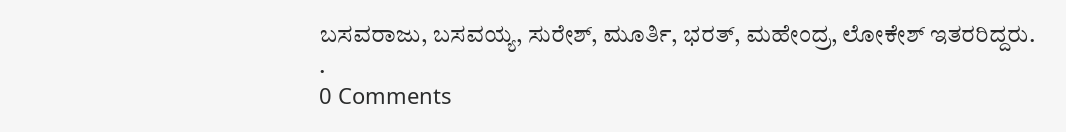ಬಸವರಾಜು, ಬಸವಯ್ಯ, ಸುರೇಶ್, ಮೂರ್ತಿ, ಭರತ್, ಮಹೇಂದ್ರ, ಲೋಕೇಶ್ ಇತರರಿದ್ದರು.
.
0 Comments